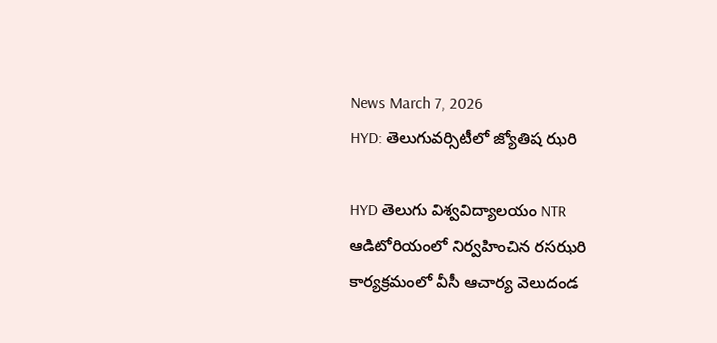News March 7, 2026
HYD: తెలుగువర్సిటీలో జ్యోతిష ఝరి

HYD తెలుగు విశ్వవిద్యాలయం NTR ఆడిటోరియంలో నిర్వహించిన రసఝరి కార్యక్రమంలో వీసీ ఆచార్య వెలుదండ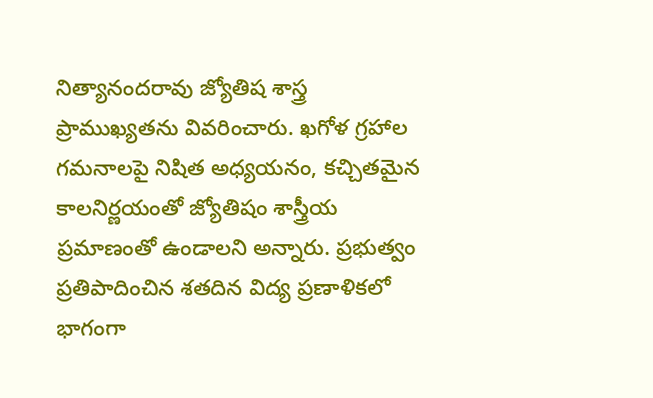నిత్యానందరావు జ్యోతిష శాస్త్ర ప్రాముఖ్యతను వివరించారు. ఖగోళ గ్రహాల గమనాలపై నిషిత అధ్యయనం, కచ్చితమైన కాలనిర్ణయంతో జ్యోతిషం శాస్త్రీయ ప్రమాణంతో ఉండాలని అన్నారు. ప్రభుత్వం ప్రతిపాదించిన శతదిన విద్య ప్రణాళికలో భాగంగా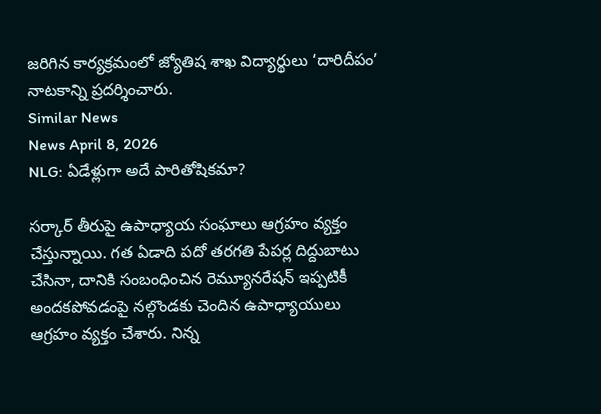జరిగిన కార్యక్రమంలో జ్యోతిష శాఖ విద్యార్థులు ‘దారిదీపం’ నాటకాన్ని ప్రదర్శించారు.
Similar News
News April 8, 2026
NLG: ఏడేళ్లుగా అదే పారితోషికమా?

సర్కార్ తీరుపై ఉపాధ్యాయ సంఘాలు ఆగ్రహం వ్యక్తం చేస్తున్నాయి. గత ఏడాది పదో తరగతి పేపర్ల దిద్దుబాటు చేసినా, దానికి సంబంధించిన రెమ్యూనరేషన్ ఇప్పటికీ అందకపోవడంపై నల్గొండకు చెందిన ఉపాధ్యాయులు ఆగ్రహం వ్యక్తం చేశారు. నిన్న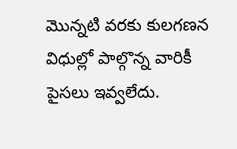మొన్నటి వరకు కులగణన విధుల్లో పాల్గొన్న వారికీ పైసలు ఇవ్వలేదు.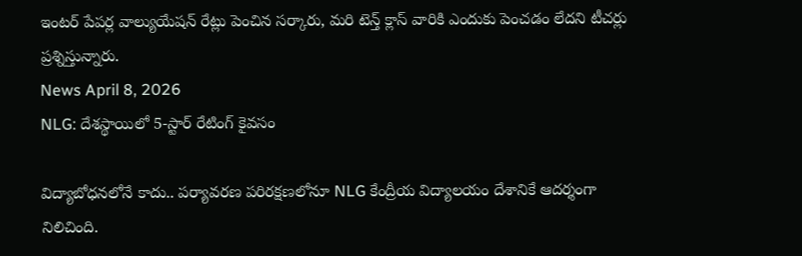ఇంటర్ పేపర్ల వాల్యుయేషన్ రేట్లు పెంచిన సర్కారు, మరి టెన్త్ క్లాస్ వారికి ఎందుకు పెంచడం లేదని టీచర్లు ప్రశ్నిస్తున్నారు.
News April 8, 2026
NLG: దేశస్థాయిలో 5-స్టార్ రేటింగ్ కైవసం

విద్యాబోధనలోనే కాదు.. పర్యావరణ పరిరక్షణలోనూ NLG కేంద్రీయ విద్యాలయం దేశానికే ఆదర్శంగా నిలిచింది.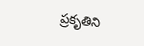ప్రకృతిని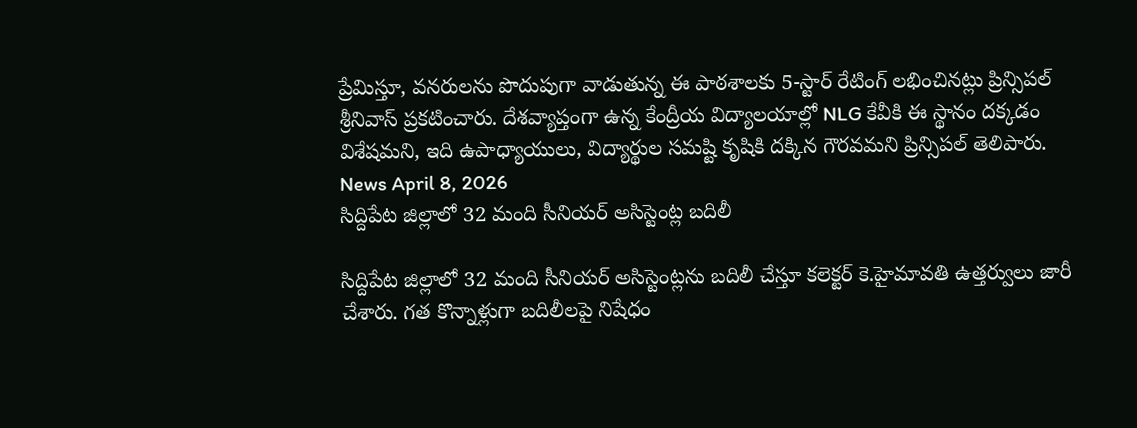ప్రేమిస్తూ, వనరులను పొదుపుగా వాడుతున్న ఈ పాఠశాలకు 5-స్టార్ రేటింగ్ లభించినట్లు ప్రిన్సిపల్ శ్రీనివాస్ ప్రకటించారు. దేశవ్యాప్తంగా ఉన్న కేంద్రీయ విద్యాలయాల్లో NLG కేవీకి ఈ స్థానం దక్కడం విశేషమని, ఇది ఉపాధ్యాయులు, విద్యార్థుల సమష్టి కృషికి దక్కిన గౌరవమని ప్రిన్సిపల్ తెలిపారు.
News April 8, 2026
సిద్దిపేట జిల్లాలో 32 మంది సీనియర్ అసిస్టెంట్ల బదిలీ

సిద్దిపేట జిల్లాలో 32 మంది సీనియర్ అసిస్టెంట్లను బదిలీ చేస్తూ కలెక్టర్ కె.హైమావతి ఉత్తర్వులు జారీ చేశారు. గత కొన్నాళ్లుగా బదిలీలపై నిషేధం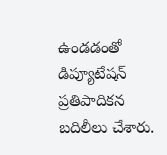ఉండడంతో డిప్యూటేషన్ ప్రతిపాదికన బదిలీలు చేశారు.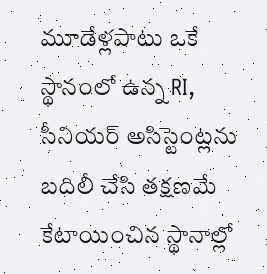మూడేళ్లపాటు ఒకే స్థానంలో ఉన్న RI, సీనియర్ అసిస్టెంట్లను బదిలీ చేసి తక్షణమే కేటాయించిన స్థానాల్లో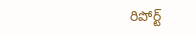రిపోర్ట్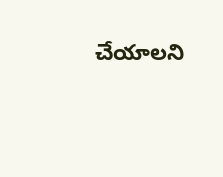చేయాలని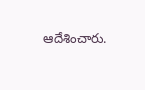ఆదేశించారు.